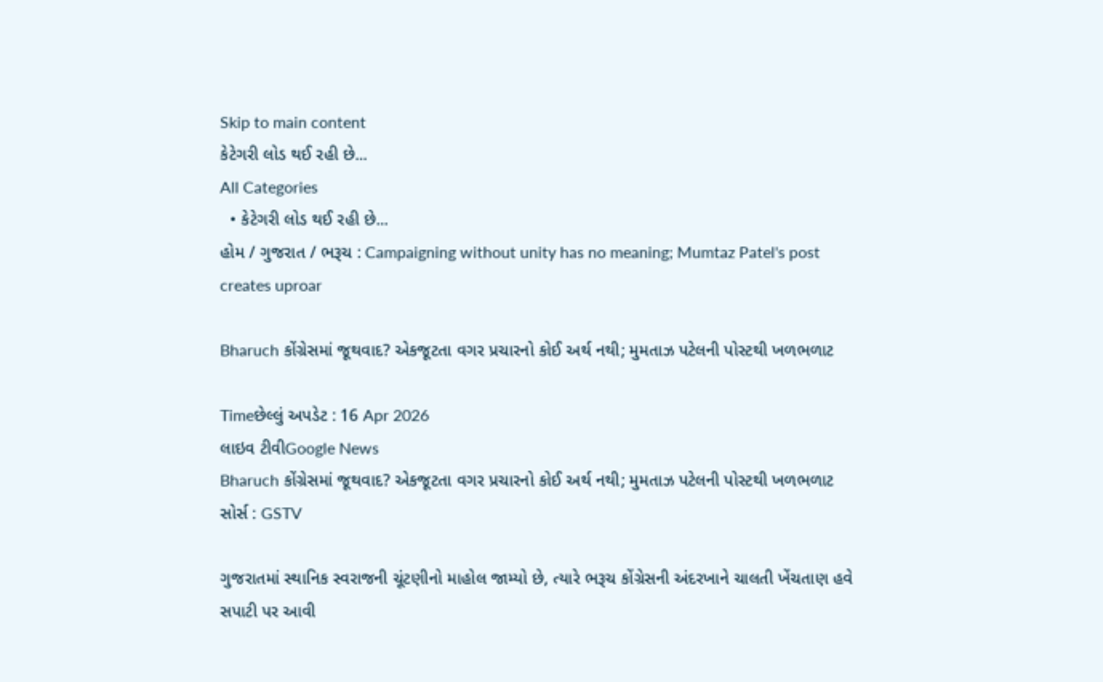Skip to main content
કેટેગરી લોડ થઈ રહી છે...
All Categories
  • કેટેગરી લોડ થઈ રહી છે...
હોમ / ગુજરાત / ભરૂચ : Campaigning without unity has no meaning; Mumtaz Patel's post creates uproar

Bharuch કોંગ્રેસમાં જૂથવાદ? એકજૂટતા વગર પ્રચારનો કોઈ અર્થ નથી; મુમતાઝ પટેલની પોસ્ટથી ખળભળાટ

Timeછેલ્લું અપડેટ : 16 Apr 2026
લાઇવ ટીવીGoogle News
Bharuch કોંગ્રેસમાં જૂથવાદ? એકજૂટતા વગર પ્રચારનો કોઈ અર્થ નથી; મુમતાઝ પટેલની પોસ્ટથી ખળભળાટ
સોર્સ : GSTV

ગુજરાતમાં સ્થાનિક સ્વરાજની ચૂંટણીનો માહોલ જામ્યો છે, ત્યારે ભરૂચ કોંગ્રેસની અંદરખાને ચાલતી ખેંચતાણ હવે સપાટી પર આવી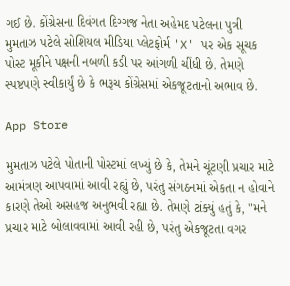ગઈ છે. કોંગ્રેસના દિવંગત દિગ્ગજ નેતા અહેમદ પટેલના પુત્રી મુમતાઝ પટેલે સોશિયલ મીડિયા પ્લેટફોર્મ 'X' પર એક સૂચક પોસ્ટ મૂકીને પક્ષની નબળી કડી પર આંગળી ચીંધી છે. તેમણે સ્પષ્ટપણે સ્વીકાર્યું છે કે ભરૂચ કોંગ્રેસમાં એકજૂટતાનો અભાવ છે.

App Store

મુમતાઝ પટેલે પોતાની પોસ્ટમાં લખ્યું છે કે, તેમને ચૂંટણી પ્રચાર માટે આમંત્રણ આપવામાં આવી રહ્યું છે, પરંતુ સંગઠનમાં એકતા ન હોવાને કારણે તેઓ અસહજ અનુભવી રહ્યા છે. તેમણે ટાંક્યું હતું કે, "મને પ્રચાર માટે બોલાવવામાં આવી રહી છે, પરંતુ એકજૂટતા વગર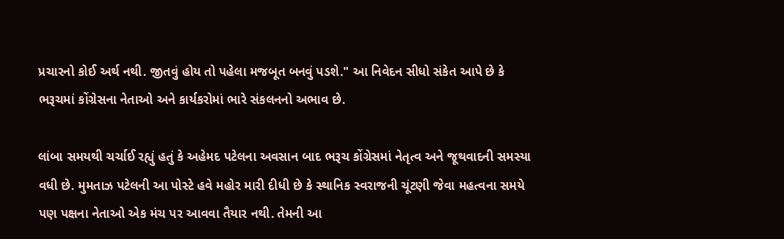પ્રચારનો કોઈ અર્થ નથી. જીતવું હોય તો પહેલા મજબૂત બનવું પડશે." આ નિવેદન સીધો સંકેત આપે છે કે ભરૂચમાં કોંગ્રેસના નેતાઓ અને કાર્યકરોમાં ભારે સંકલનનો અભાવ છે.

લાંબા સમયથી ચર્ચાઈ રહ્યું હતું કે અહેમદ પટેલના અવસાન બાદ ભરૂચ કોંગ્રેસમાં નેતૃત્વ અને જૂથવાદની સમસ્યા વધી છે. મુમતાઝ પટેલની આ પોસ્ટે હવે મહોર મારી દીધી છે કે સ્થાનિક સ્વરાજની ચૂંટણી જેવા મહત્વના સમયે પણ પક્ષના નેતાઓ એક મંચ પર આવવા તૈયાર નથી. તેમની આ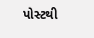પોસ્ટથી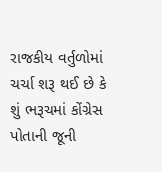રાજકીય વર્તુળોમાં ચર્ચા શરૂ થઈ છે કે શું ભરૂચમાં કોંગ્રેસ પોતાની જૂની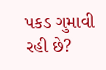પકડ ગુમાવી રહી છે?